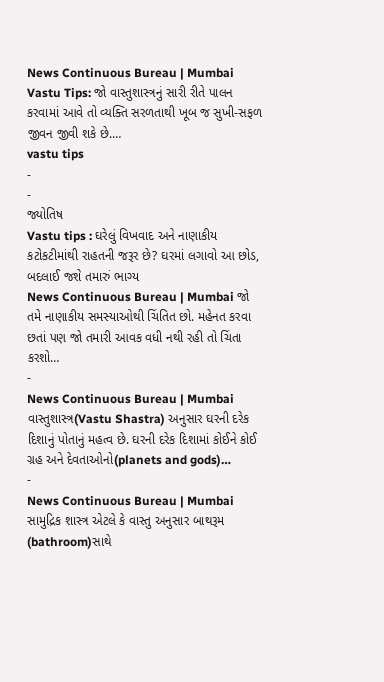News Continuous Bureau | Mumbai Vastu Tips: જો વાસ્તુશાસ્ત્રનું સારી રીતે પાલન કરવામાં આવે તો વ્યક્તિ સરળતાથી ખૂબ જ સુખી-સફળ જીવન જીવી શકે છે.…
vastu tips
-
-
જ્યોતિષ
Vastu tips : ઘરેલું વિખવાદ અને નાણાકીય કટોકટીમાંથી રાહતની જરૂર છે? ઘરમાં લગાવો આ છોડ, બદલાઈ જશે તમારું ભાગ્ય
News Continuous Bureau | Mumbai જો તમે નાણાકીય સમસ્યાઓથી ચિંતિત છો. મહેનત કરવા છતાં પણ જો તમારી આવક વધી નથી રહી તો ચિંતા કરશો…
-
News Continuous Bureau | Mumbai વાસ્તુશાસ્ત્ર(Vastu Shastra) અનુસાર ઘરની દરેક દિશાનું પોતાનું મહત્વ છે. ઘરની દરેક દિશામાં કોઈને કોઈ ગ્રહ અને દેવતાઓનો(planets and gods)…
-
News Continuous Bureau | Mumbai સામુદ્રિક શાસ્ત્ર એટલે કે વાસ્તુ અનુસાર બાથરૂમ (bathroom)સાથે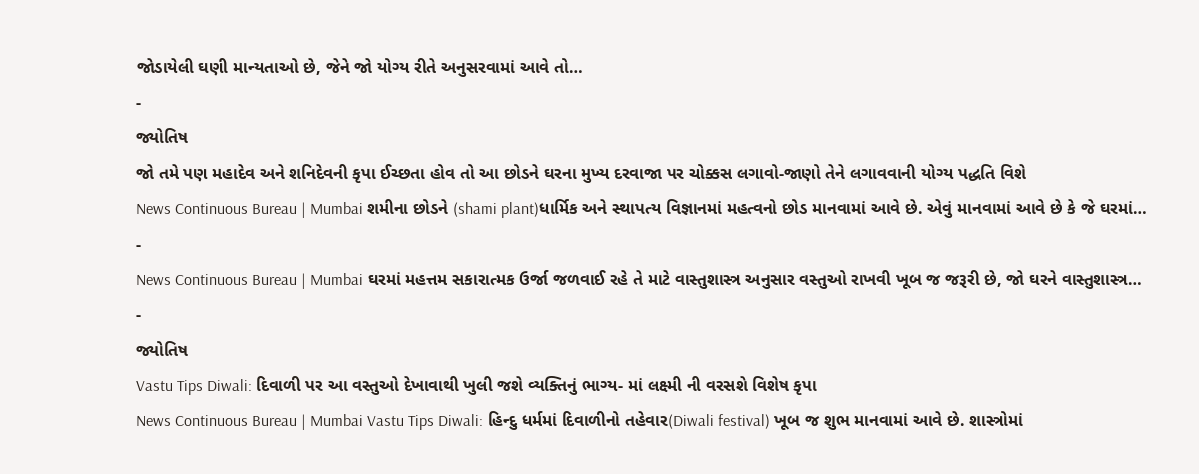જોડાયેલી ઘણી માન્યતાઓ છે, જેને જો યોગ્ય રીતે અનુસરવામાં આવે તો…
-
જ્યોતિષ
જો તમે પણ મહાદેવ અને શનિદેવની કૃપા ઈચ્છતા હોવ તો આ છોડને ઘરના મુખ્ય દરવાજા પર ચોક્કસ લગાવો-જાણો તેને લગાવવાની યોગ્ય પદ્ધતિ વિશે
News Continuous Bureau | Mumbai શમીના છોડને (shami plant)ધાર્મિક અને સ્થાપત્ય વિજ્ઞાનમાં મહત્વનો છોડ માનવામાં આવે છે. એવું માનવામાં આવે છે કે જે ઘરમાં…
-
News Continuous Bureau | Mumbai ઘરમાં મહત્તમ સકારાત્મક ઉર્જા જળવાઈ રહે તે માટે વાસ્તુશાસ્ત્ર અનુસાર વસ્તુઓ રાખવી ખૂબ જ જરૂરી છે, જો ઘરને વાસ્તુશાસ્ત્ર…
-
જ્યોતિષ
Vastu Tips Diwali: દિવાળી પર આ વસ્તુઓ દેખાવાથી ખુલી જશે વ્યક્તિનું ભાગ્ય- માં લક્ષ્મી ની વરસશે વિશેષ કૃપા
News Continuous Bureau | Mumbai Vastu Tips Diwali: હિન્દુ ધર્મમાં દિવાળીનો તહેવાર(Diwali festival) ખૂબ જ શુભ માનવામાં આવે છે. શાસ્ત્રોમાં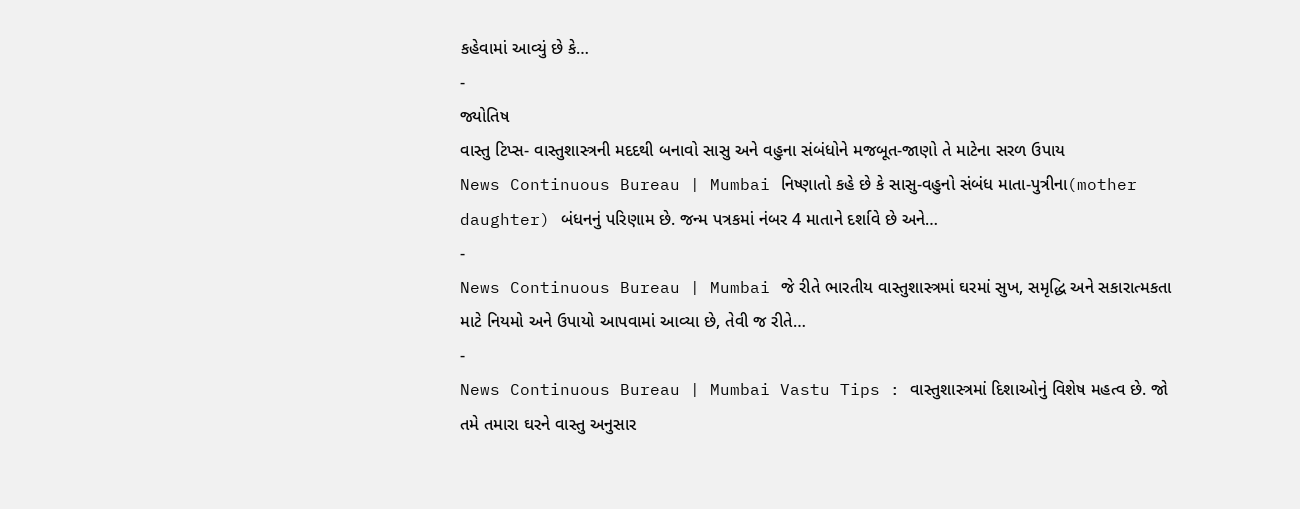કહેવામાં આવ્યું છે કે…
-
જ્યોતિષ
વાસ્તુ ટિપ્સ- વાસ્તુશાસ્ત્રની મદદથી બનાવો સાસુ અને વહુના સંબંધોને મજબૂત-જાણો તે માટેના સરળ ઉપાય
News Continuous Bureau | Mumbai નિષ્ણાતો કહે છે કે સાસુ-વહુનો સંબંધ માતા-પુત્રીના(mother daughter) બંધનનું પરિણામ છે. જન્મ પત્રકમાં નંબર 4 માતાને દર્શાવે છે અને…
-
News Continuous Bureau | Mumbai જે રીતે ભારતીય વાસ્તુશાસ્ત્રમાં ઘરમાં સુખ, સમૃદ્ધિ અને સકારાત્મકતા માટે નિયમો અને ઉપાયો આપવામાં આવ્યા છે, તેવી જ રીતે…
-
News Continuous Bureau | Mumbai Vastu Tips : વાસ્તુશાસ્ત્રમાં દિશાઓનું વિશેષ મહત્વ છે. જો તમે તમારા ઘરને વાસ્તુ અનુસાર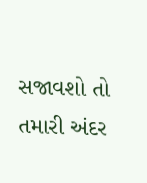સજાવશો તો તમારી અંદર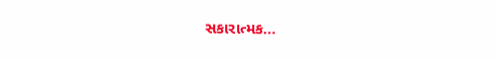સકારાત્મક…